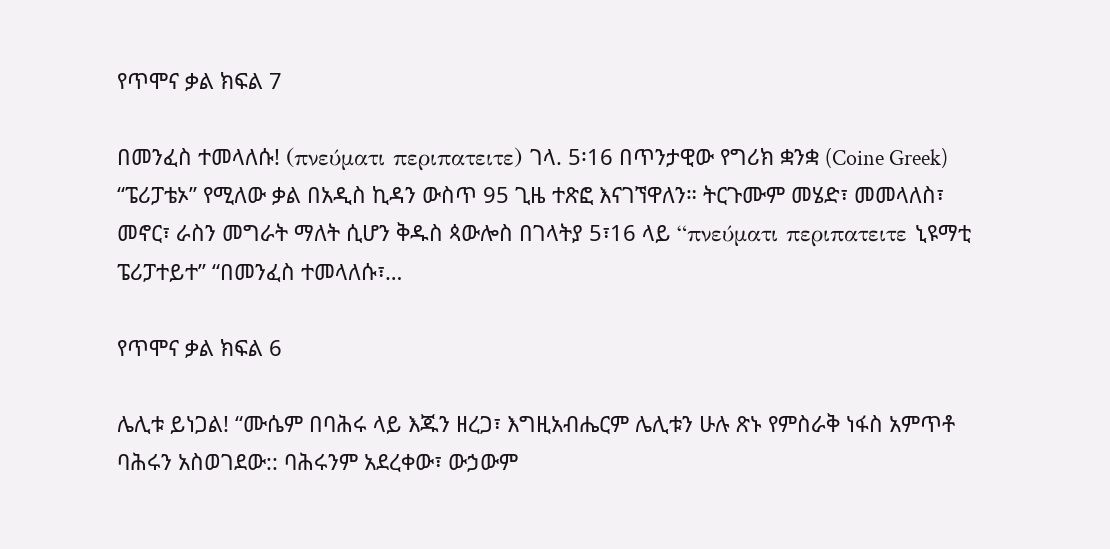የጥሞና ቃል ክፍል 7

በመንፈስ ተመላለሱ! (πνεύματι περιπατειτε) ገላ. 5፡16 በጥንታዊው የግሪክ ቋንቋ (Coine Greek) “ፔሪፓቴኦ” የሚለው ቃል በአዲስ ኪዳን ውስጥ 95 ጊዜ ተጽፎ እናገኘዋለን። ትርጉሙም መሄድ፣ መመላለስ፣ መኖር፣ ራስን መግራት ማለት ሲሆን ቅዱስ ጳውሎስ በገላትያ 5፣16 ላይ “πνεύματι περιπατειτε ኒዩማቲ ፔሪፓተይተ” “በመንፈስ ተመላለሱ፣…

የጥሞና ቃል ክፍል 6

ሌሊቱ ይነጋል! “ሙሴም በባሕሩ ላይ እጁን ዘረጋ፣ እግዚአብሔርም ሌሊቱን ሁሉ ጽኑ የምስራቅ ነፋስ አምጥቶ ባሕሩን አስወገደው:: ባሕሩንም አደረቀው፣ ውኃውም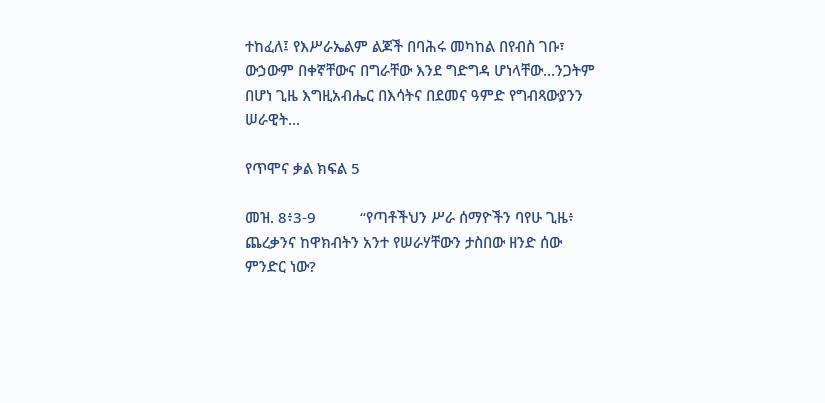ተከፈለ፤ የእሥራኤልም ልጆች በባሕሩ መካከል በየብስ ገቡ፣ ውኃውም በቀኛቸውና በግራቸው እንደ ግድግዳ ሆነላቸው…ንጋትም በሆነ ጊዜ እግዚአብሔር በእሳትና በደመና ዓምድ የግብጻውያንን ሠራዊት…

የጥሞና ቃል ክፍል 5

መዝ. 8፥3-9           “የጣቶችህን ሥራ ሰማዮችን ባየሁ ጊዜ፥ ጨረቃንና ከዋክብትን አንተ የሠራሃቸውን ታስበው ዘንድ ሰው ምንድር ነው?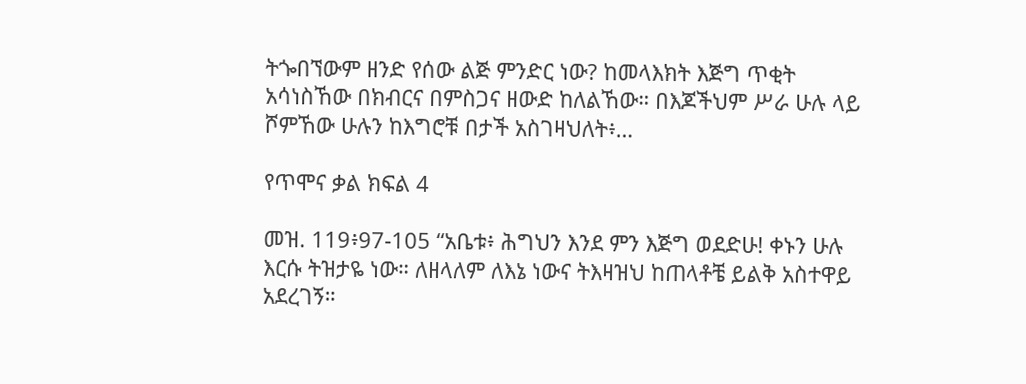ትጐበኘውም ዘንድ የሰው ልጅ ምንድር ነው? ከመላእክት እጅግ ጥቂት አሳነስኸው በክብርና በምስጋና ዘውድ ከለልኸው። በእጆችህም ሥራ ሁሉ ላይ ሾምኸው ሁሉን ከእግሮቹ በታች አስገዛህለት፥…

የጥሞና ቃል ክፍል 4

መዝ. 119፥97-105 “አቤቱ፥ ሕግህን እንደ ምን እጅግ ወደድሁ! ቀኑን ሁሉ እርሱ ትዝታዬ ነው። ለዘላለም ለእኔ ነውና ትእዛዝህ ከጠላቶቼ ይልቅ አስተዋይ አደረገኝ።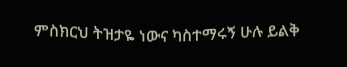ምስክርህ ትዝታዬ ነውና ካስተማሩኝ ሁሉ ይልቅ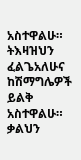አስተዋልሁ። ትእዛዝህን ፈልጌአለሁና ከሽማግሌዎች ይልቅ አስተዋልሁ። ቃልህን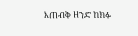እጠብቅ ዘንድ ከክፉ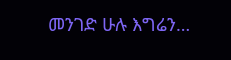መንገድ ሁሉ እግሬን…